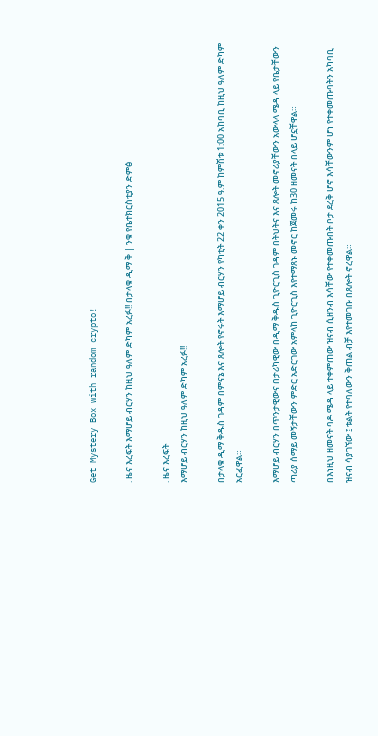Get Mystery Box with random crypto!

. ዜና እረፍት እማሆይ ብርሃን ከዚህ ዓለም ድካም አረፉ!! በታላቁ ዲማ ቅ | ንቁ የቤተክርስቲያን ድምፅ

. ዜና እረፍት
እማሆይ ብርሃን ከዚህ ዓለም ድካም አረፉ!!

በታላቁ ዲማ ቅዱስ ገዳም በምናኔ እና ጸሎት የኖሩት እማሆይ ብርሃን የካቲት 22 ቀን 2015 ዓ.ም ከምሽቱ 1:00 አከባቢ ከዚህ ዓለም ድካም አርፈዋል።

እማሆይ ብርሃን በጥንታዊውና በታሪካዊው በዲማ ቅዱስ ጊዮርጊስ ገዳም በትህትና እና ጸሎት መኖሪያቸውን አውላላ ሜዳ ላይ የቤታቸውን ጣሪያ ሰማይ መኝታቸውን ምድር አድርገው አምላከ ጊዮርጊስ እየተማጸኑ መኖር ከጀመሩ ከ30 ዘመናት በላይ ሆኗቸዋል።

በእነዚህ ዘመናት ባዶ ሜዳ ላይ ተቀምጠው ዝናብ ሲዘንብ እሳቸው የተቀመጡበት ቦታ ደረቅ ሆኖ እሳቸውንም ሆነ የተቀመጡባትን አካባቢ ዝናብ ሳያገኘው ፤ ቱልት የተባለውን ቅጠል ብቻ እየተመገቡ በጸሎት ኖረዋል።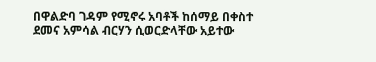በዋልድባ ገዳም የሚኖሩ አባቶች ከሰማይ በቀስተ ደመና አምሳል ብርሃን ሲወርድላቸው አይተው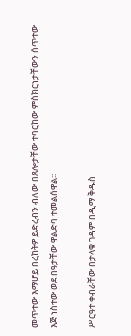መጥተው እማሆይ በረከትዎ ይድረብን ብለው በጸሎታቸው ተባርከው ምስክርነታቸውን ሰጥተው እጅ ነስተው ወደ በዓታቸው ዋልድባ ተመልሰዋል፡፡

ሥርዓተ ቀብራቸው በታላቁ ገዳም በዲማ ቅዱስ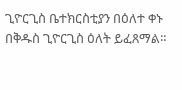ጊዮርጊስ ቤተክርስቲያን በዕለተ ቀኑ በቅዱስ ጊዮርጊስ ዕለት ይፈጸማል።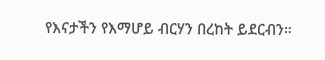የእናታችን የእማሆይ ብርሃን በረከት ይደርብን።